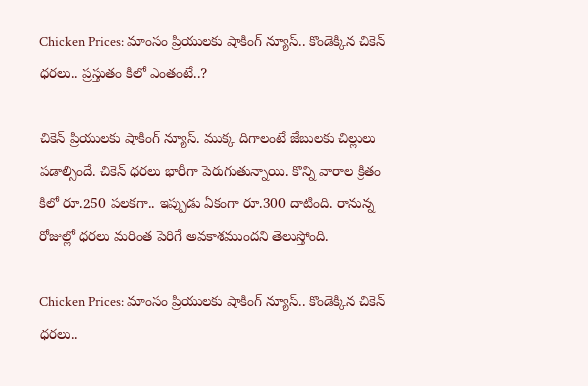Chicken Prices: మాంసం ప్రియులకు షాకింగ్ న్యూస్.. కొండెక్కిన చికెన్ ధరలు.. ప్రస్తుతం కిలో ఎంతంటే..?

చికెన్ ప్రియులకు షాకింగ్ న్యూస్. ముక్క దిగాలంటే జేబులకు చిల్లులు పడాల్సిందే. చికెన్ ధరలు భారీగా పెరుగుతున్నాయి. కొన్ని వారాల క్రితం కిలో రూ.250 పలకగా.. ఇప్పుడు ఏకంగా రూ.300 దాటింది. రానున్న రోజుల్లో ధరలు మరింత పెరిగే అవకాశముందని తెలుస్తోంది.

Chicken Prices: మాంసం ప్రియులకు షాకింగ్ న్యూస్.. కొండెక్కిన చికెన్ ధరలు..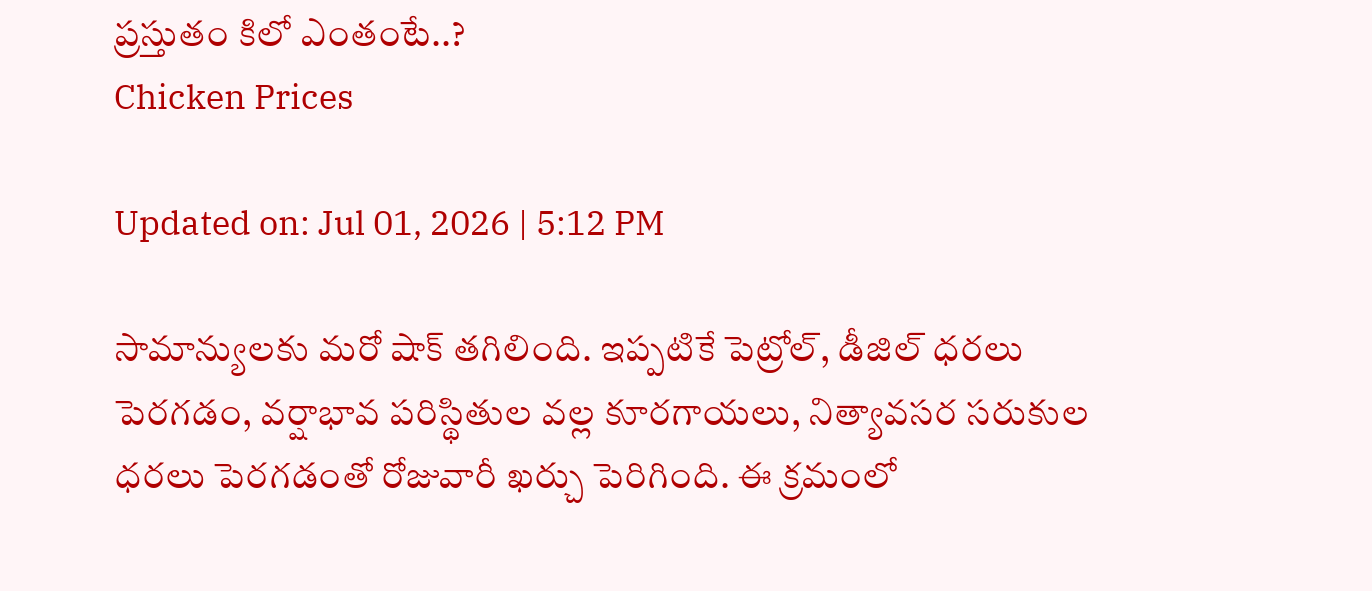ప్రస్తుతం కిలో ఎంతంటే..?
Chicken Prices

Updated on: Jul 01, 2026 | 5:12 PM

సామాన్యులకు మరో షాక్ తగిలింది. ఇప్పటికే పెట్రోల్, డీజిల్ ధరలు పెరగడం, వర్షాభావ పరిస్థితుల వల్ల కూరగాయలు, నిత్యావసర సరుకుల ధరలు పెరగడంతో రోజువారీ ఖర్చు పెరిగింది. ఈ క్రమంలో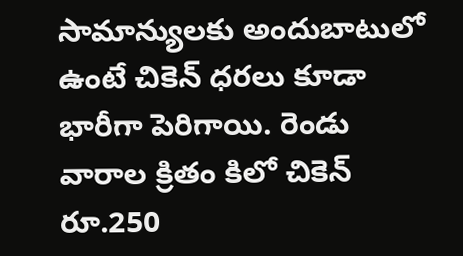సామాన్యులకు అందుబాటులో ఉంటే చికెన్ ధరలు కూడా భారీగా పెరిగాయి. రెండు వారాల క్రితం కిలో చికెన్ రూ.250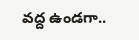వద్ద ఉండగా..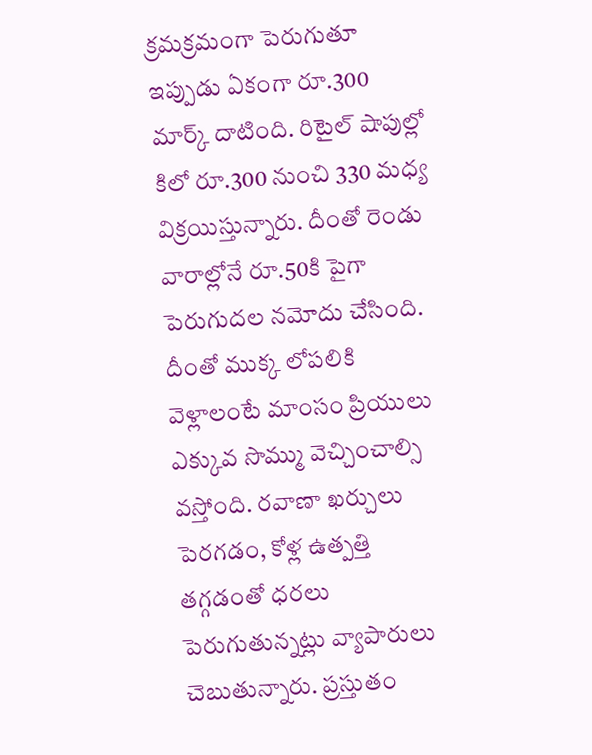క్రమక్రమంగా పెరుగుతూ ఇప్పుడు ఏకంగా రూ.300 మార్క్ దాటింది. రిటైల్ షాపుల్లో కిలో రూ.300 నుంచి 330 మధ్య విక్రయిస్తున్నారు. దీంతో రెండు వారాల్లోనే రూ.50కి పైగా పెరుగుదల నమోదు చేసింది. దీంతో ముక్క లోపలికి వెళ్లాలంటే మాంసం ప్రియులు ఎక్కువ సొమ్ము వెచ్చించాల్సి వస్తోంది. రవాణా ఖర్చులు పెరగడం, కోళ్ల ఉత్పత్తి తగ్గడంతో ధరలు పెరుగుతున్నట్లు వ్యాపారులు చెబుతున్నారు. ప్రస్తుతం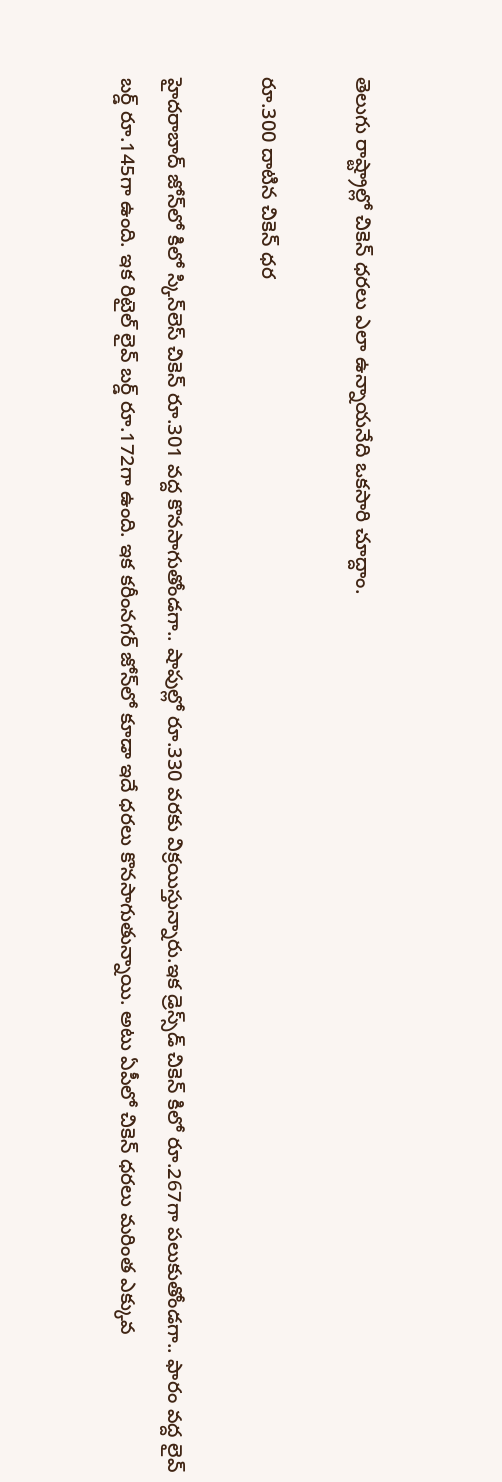తెలుగు రాష్ట్రాల్లో చికెన్ ధరలు ఎలా ఉన్నాయనేది ఒకసారి చూద్దాం.

రూ.300 దాటిన చికెన్ ధర

హైదరాబాద్ జోన్‌లో కిలో స్కిన్‌లెస్ చికెన్ రూ.301 వద్ద కొనసాగుతోండగా.. షాపుల్లో రూ.330 వరకు విక్రయిస్తున్నారు.ఇక డ్రెస్స్‌డ్ చికెన్ కిలో రూ.267గా పలుకుతోండగా.. ఫారం వద్ద లైవ్ బర్డ్ రూ.145గా ఉంది. ఇక రిటైల్ లైవ్ బర్డ్ రూ.172గా ఉంది. ఇక కరీంనగర్ జోన్‌లో కూడా ఇదే ధరలు కొనసాగుతున్నాయి. అటు ఏపీలో చికెన్ ధరలు మరింత ఎక్కువ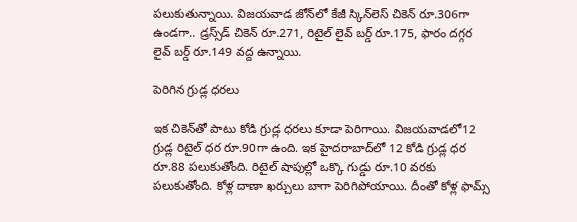పలుకుతున్నాయి. విజయవాడ జోన్‌లో కేజీ స్కిన్‌లెస్ చికెన్ రూ.306గా ఉండగా.. డ్రస్స్‌డ్ చికెన్ రూ.271, రిటైల్ లైవ్ బర్డ్ రూ.175, ఫారం దగ్గర లైవ్ బర్డ్ రూ.149 వద్ద ఉన్నాయి.

పెరిగిన గ్రుడ్ల ధరలు

ఇక చికెన్‌తో పాటు కోడి గ్రుడ్ల ధరలు కూడా పెరిగాయి. విజయవాడలో12 గ్రుడ్ల రిటైల్ ధర రూ.90గా ఉంది. ఇక హైదరాబాద్‌లో 12 కోడి గ్రుడ్ల ధర రూ.88 పలుకుతోంది. రిటైల్ షాపుల్లో ఒక్కొ గుడ్డు రూ.10 వరకు పలుకుతోంది. కోళ్ల దాణా ఖర్చులు బాగా పెరిగిపోయాయి. దీంతో కోళ్ల ఫామ్స్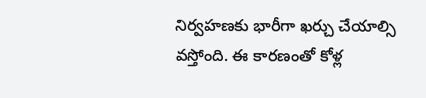నిర్వహణకు భారీగా ఖర్చు చేయాల్సి వస్తోంది. ఈ కారణంతో కోళ్ల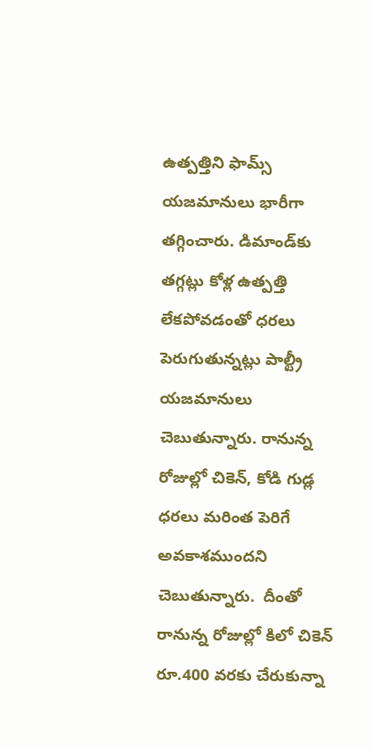ఉత్పత్తిని ఫామ్స్ యజమానులు భారీగా తగ్గించారు. డిమాండ్‌కు తగ్గట్లు కోళ్ల ఉత్పత్తి లేకపోవడంతో ధరలు పెరుగుతున్నట్లు పాల్ట్రీ యజమానులు చెబుతున్నారు. రానున్న రోజుల్లో చికెన్, కోడి గుడ్ల ధరలు మరింత పెరిగే అవకాశముందని చెబుతున్నారు.  దీంతో రానున్న రోజుల్లో కిలో చికెన్ రూ.400 వరకు చేరుకున్నా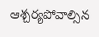ఆశ్చర్యపోవాల్సిన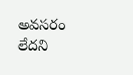అవసరం లేదని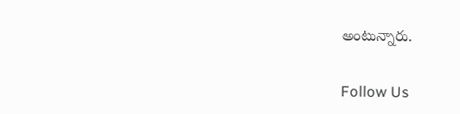అంటున్నారు.

Follow Us